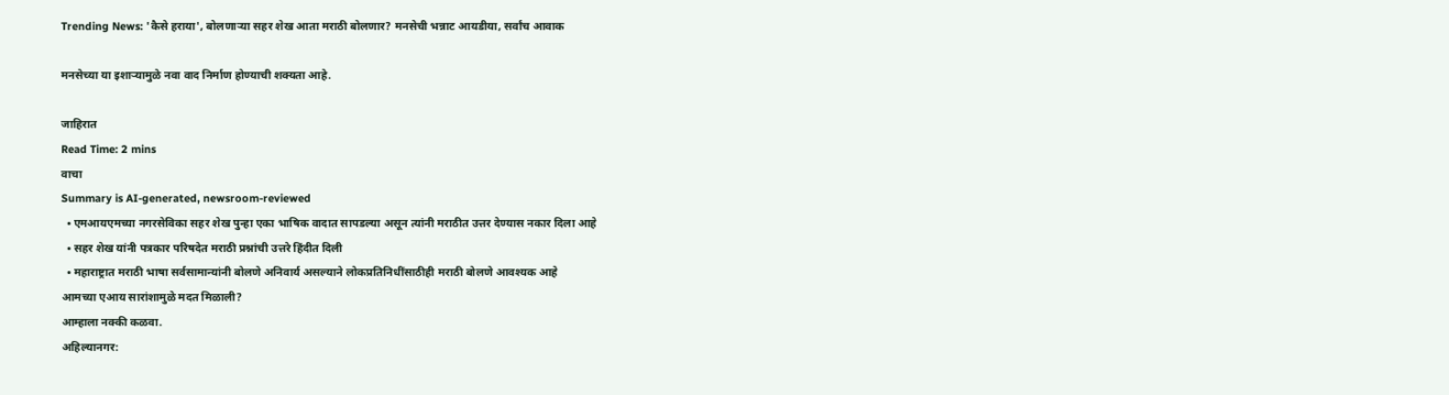Trending News: 'कैसे हराया', बोलणाऱ्या सहर शेख आता मराठी बोलणार? मनसेची भन्नाट आयडीया, सर्वांच आवाक

मनसेच्या या इशाऱ्यामुळे नवा वाद निर्माण होण्याची शक्यता आहे.

जाहिरात
Read Time: 2 mins
वाचा
Summary is AI-generated, newsroom-reviewed
  • एमआयएमच्या नगरसेविका सहर शेख पुन्हा एका भाषिक वादात सापडल्या असून त्यांनी मराठीत उत्तर देण्यास नकार दिला आहे
  • सहर शेख यांनी पत्रकार परिषदेत मराठी प्रश्नांची उत्तरे हिंदीत दिली
  • महाराष्ट्रात मराठी भाषा सर्वसामान्यांनी बोलणे अनिवार्य असल्याने लोकप्रतिनिधींसाठीही मराठी बोलणे आवश्यक आहे
आमच्या एआय सारांशामुळे मदत मिळाली?
आम्हाला नक्की कळवा.
अहिल्यानगर: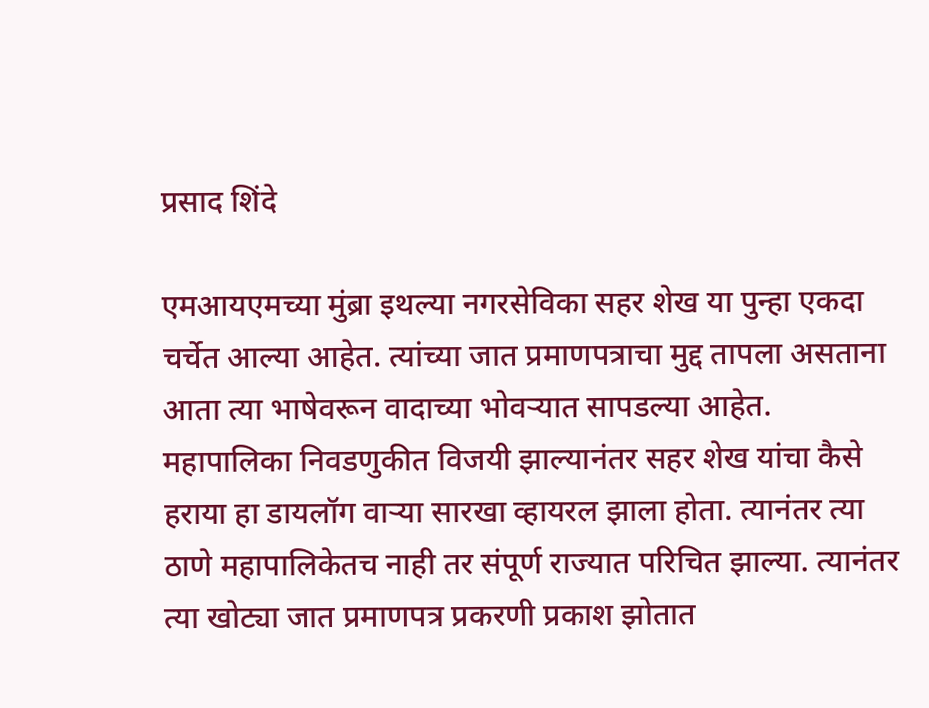प्रसाद शिंदे

एमआयएमच्या मुंब्रा इथल्या नगरसेविका सहर शेख या पुन्हा एकदा चर्चेत आल्या आहेत. त्यांच्या जात प्रमाणपत्राचा मुद्द तापला असताना आता त्या भाषेवरून वादाच्या भोवऱ्यात सापडल्या आहेत. महापालिका निवडणुकीत विजयी झाल्यानंतर सहर शेख यांचा कैसे हराया हा डायलॉग वाऱ्या सारखा व्हायरल झाला होता. त्यानंतर त्या ठाणे महापालिकेतच नाही तर संपूर्ण राज्यात परिचित झाल्या. त्यानंतर त्या खोट्या जात प्रमाणपत्र प्रकरणी प्रकाश झोतात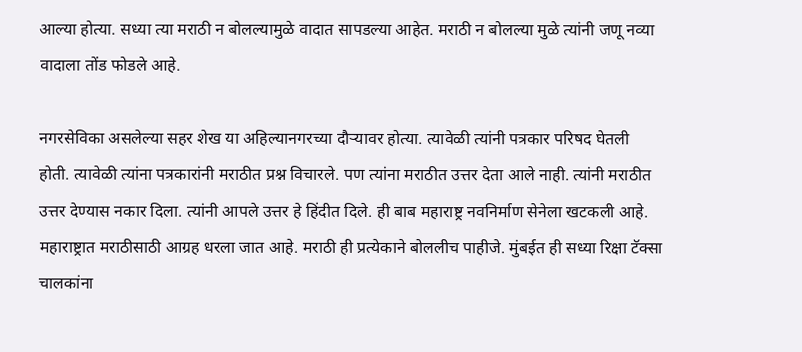आल्या होत्या. सध्या त्या मराठी न बोलल्यामुळे वादात सापडल्या आहेत. मराठी न बोलल्या मुळे त्यांनी जणू नव्या वादाला तोंड फोडले आहे.

नगरसेविका असलेल्या सहर शेख या अहिल्यानगरच्या दौऱ्यावर होत्या. त्यावेळी त्यांनी पत्रकार परिषद घेतली होती. त्यावेळी त्यांना पत्रकारांनी मराठीत प्रश्न विचारले. पण त्यांना मराठीत उत्तर देता आले नाही. त्यांनी मराठीत उत्तर देण्यास नकार दिला. त्यांनी आपले उत्तर हे हिंदीत दिले. ही बाब महाराष्ट्र नवनिर्माण सेनेला खटकली आहे. महाराष्ट्रात मराठीसाठी आग्रह धरला जात आहे. मराठी ही प्रत्येकाने बोललीच पाहीजे. मुंबईत ही सध्या रिक्षा टॅक्सा चालकांना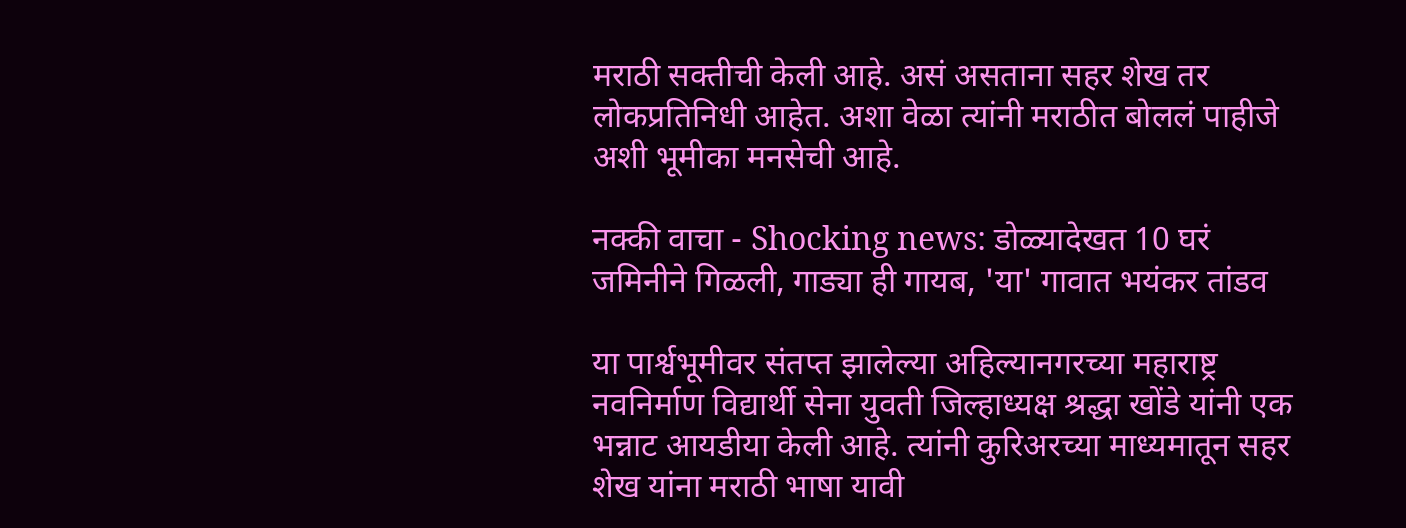मराठी सक्तीची केली आहे. असं असताना सहर शेख तर लोकप्रतिनिधी आहेत. अशा वेळा त्यांनी मराठीत बोललं पाहीजे अशी भूमीका मनसेची आहे.

नक्की वाचा - Shocking news: डोळ्यादेखत 10 घरं जमिनीने गिळली, गाड्या ही गायब, 'या' गावात भयंकर तांडव

या पार्श्वभूमीवर संतप्त झालेल्या अहिल्यानगरच्या महाराष्ट्र नवनिर्माण विद्यार्थी सेना युवती जिल्हाध्यक्ष श्रद्धा खोंडे यांनी एक भन्नाट आयडीया केली आहे. त्यांनी कुरिअरच्या माध्यमातून सहर शेख यांना मराठी भाषा यावी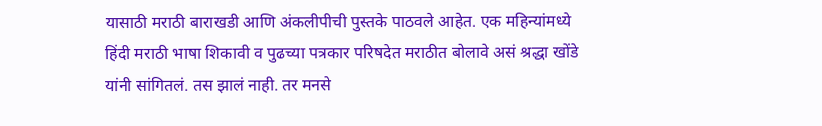यासाठी मराठी बाराखडी आणि अंकलीपीची पुस्तके पाठवले आहेत. एक महिन्यांमध्ये हिंदी मराठी भाषा शिकावी व पुढच्या पत्रकार परिषदेत मराठीत बोलावे असं श्रद्धा खोंडे यांनी सांगितलं. तस झालं नाही. तर मनसे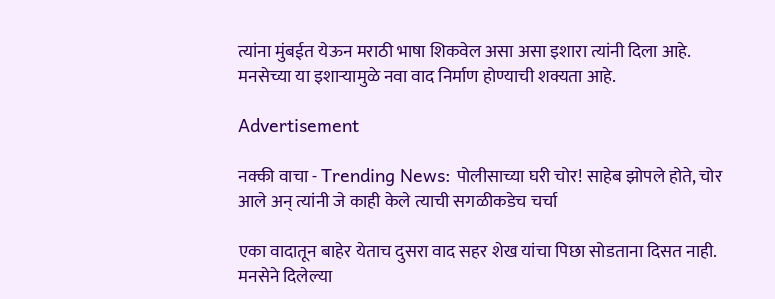त्यांना मुंबईत येऊन मराठी भाषा शिकवेल असा असा इशारा त्यांनी दिला आहे. मनसेच्या या इशाऱ्यामुळे नवा वाद निर्माण होण्याची शक्यता आहे.

Advertisement

नक्की वाचा - Trending News: पोलीसाच्या घरी चोर! साहेब झोपले होते, चोर आले अन् त्यांनी जे काही केले त्याची सगळीकडेच चर्चा

एका वादातून बाहेर येताच दुसरा वाद सहर शेख यांचा पिछा सोडताना दिसत नाही. मनसेने दिलेल्या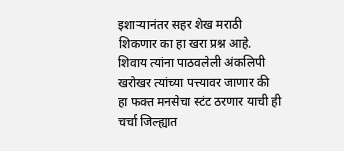इशाऱ्यानंतर सहर शेख मराठी शिकणार का हा खरा प्रश्न आहे. शिवाय त्यांना पाठवलेली अंकलिपी खरोखर त्यांच्या पत्त्यावर जाणार की हा फक्त मनसेचा स्टंट ठरणार याची ही चर्चा जिल्ह्यात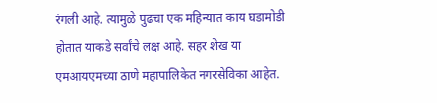रंगली आहे. त्यामुळे पुढचा एक महिन्यात काय घडामोडी होतात याकडे सर्वांचे लक्ष आहे. सहर शेख या एमआयएमच्या ठाणे महापालिकेत नगरसेविका आहेत.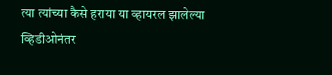त्या त्यांच्या कैसे हराया या व्हायरल झालेल्या व्हिडीओनंतर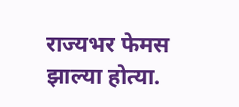राज्यभर फेमस झाल्या होत्या.